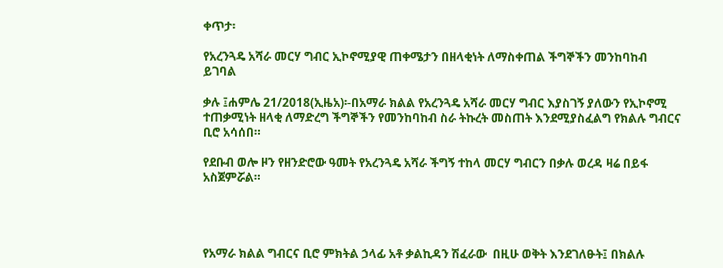ቀጥታ፡

የአረንጓዴ አሻራ መርሃ ግብር ኢኮኖሚያዊ ጠቀሜታን በዘላቂነት ለማስቀጠል ችግኞችን መንከባከብ ይገባል

ቃሉ ፤ሐምሌ 21/2018(ኢዜአ)፡-በአማራ ክልል የአረንጓዴ አሻራ መርሃ ግብር እያስገኝ ያለውን የኢኮኖሚ ተጠቃሚነት ዘላቂ ለማድረግ ችግኞችን የመንከባከብ ስራ ትኩረት መስጠት እንደሚያስፈልግ የክልሉ ግብርና ቢሮ አሳሰበ።

የደቡብ ወሎ ዞን የዘንድሮው ዓመት የአረንጓዴ አሻራ ችግኝ ተከላ መርሃ ግብርን በቃሉ ወረዳ ዛሬ በይፋ አስጀምሯል።




የአማራ ክልል ግብርና ቢሮ ምክትል ኃላፊ አቶ ቃልኪዳን ሽፈራው  በዚሁ ወቅት እንደገለፁት፤ በክልሉ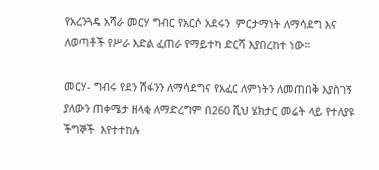የአረንጓዴ አሻራ መርሃ ግብር የአርሶ አደሩን  ምርታማነት ለማሳደግ እና ለወጣቶች የሥራ እድል ፈጠራ የማይተካ ድርሻ እያበረከተ ነው።

መርሃ- ግብሩ የደን ሽፋንን ለማሳደግና የአፈር ለምነትን ለመጠበቅ እያስገኝ ያለውን ጠቀሜታ ዘላቂ ለማድረግም በ260 ሺህ ሄክታር መሬት ላይ የተለያዩ ችግኞች  እየተተከሉ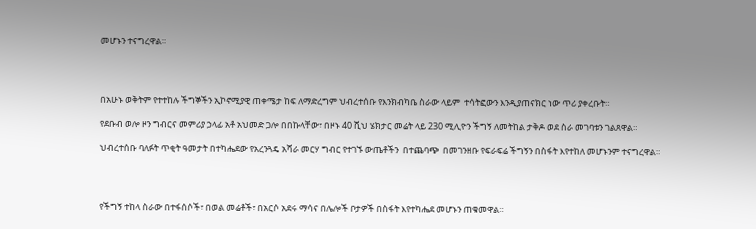መሆኑን ተናግረዋል።




በአሁኑ ወቅትም የተተከሉ ችግኞችን ኢኮኖሚያዊ ጠቀሜታ ከፍ ለማድረግም ህብረተሰቡ የእንክብካቤ ስራው ላይም  ተሳትፎውን እንዲያጠናክር ነው ጥሪ ያቀረቡት።

የደቡብ ወሎ ዞን ግብርና መምሪያ ኃላፊ አቶ አህመድ ጋሎ በበኩላቸው፣ በዞኑ 40 ሺህ ሄክታር መሬት ላይ 230 ሚሊዮን ችግኝ ለመትከል ታቅዶ ወደ ስራ መገባቱን ገልጸዋል።

ህብረተሰቡ ባለፉት ጥቂት ዓመታት በተካሔደው የአረንጓዴ አሻራ መርሃ ግብር የተገኙ ውጤቶችን  በተጨባጭ  በመገንዘቡ የፍራፍሬ ችግኝን በስፋት እየተከለ መሆኑንም ተናግረዋል።




የችግኝ ተከላ ስራው በተፋሰሶች፣ በወል መሬቶች፣ በአርሶ አደሩ ማሳና በሌሎች ቦታዎች በስፋት እየተካሔደ መሆኑን ጠቁመዋል።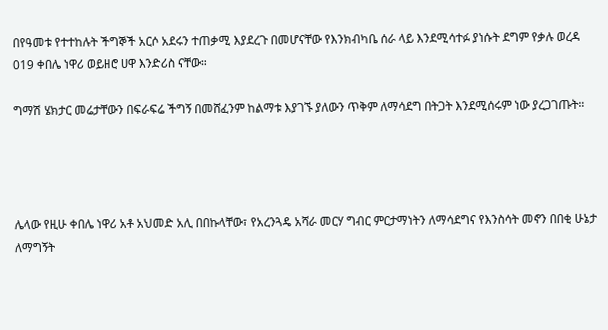በየዓመቱ የተተከሉት ችግኞች አርሶ አደሩን ተጠቃሚ እያደረጉ በመሆናቸው የእንክብካቤ ሰራ ላይ እንደሚሳተፉ ያነሱት ደግም የቃሉ ወረዳ 019 ቀበሌ ነዋሪ ወይዘሮ ሀዋ እንድሪስ ናቸው።

ግማሽ ሄክታር መሬታቸውን በፍራፍሬ ችግኝ በመሸፈንም ከልማቱ እያገኙ ያለውን ጥቅም ለማሳደግ በትጋት እንደሚሰሩም ነው ያረጋገጡት።




ሌላው የዚሁ ቀበሌ ነዋሪ አቶ አህመድ አሊ በበኩላቸው፣ የአረንጓዴ አሻራ መርሃ ግብር ምርታማነትን ለማሳደግና የእንስሳት መኖን በበቂ ሁኔታ ለማግኝት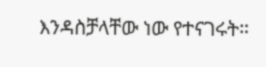እንዳስቻላቸው ነው የተናገሩት።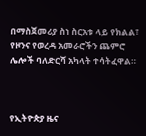በማስጀመሪያ ስነ ስርአቱ ላይ የክልል፣ የዞንና የወረዳ አመራሮችን ጨምሮ ሌሎች ባለድርሻ አካላት ተሳትፈዋል።



የኢትዮጵያ ዜና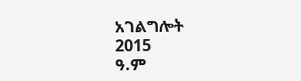አገልግሎት
2015
ዓ.ም